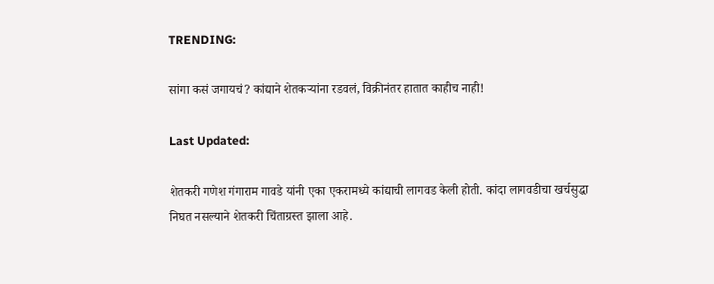TRENDING:

सांगा कसं जगायचं? कांद्याने शेतकऱ्यांना रडवलं, विक्रीनंतर हातात काहीच नाही!

Last Updated:

शेतकरी गणेश गंगाराम गावडे यांनी एका एकरामध्ये कांद्याची लागवड केली होती. कांदा लागवडीचा खर्चसुद्धा निघत नसल्याने शेतकरी चिंताग्रस्त झाला आहे.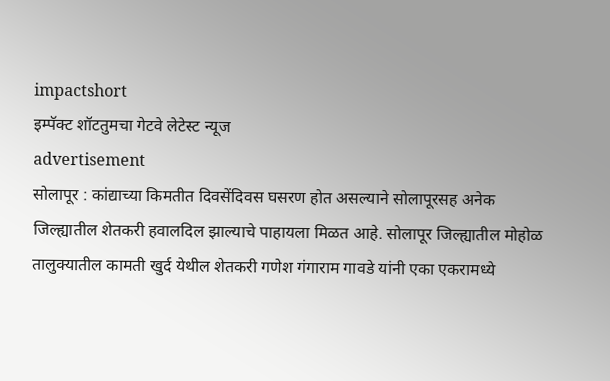impactshort
इम्पॅक्ट शॉटतुमचा गेटवे लेटेस्ट न्यूज
advertisement
सोलापूर : कांद्याच्या किमतीत दिवसेंदिवस घसरण होत असल्याने सोलापूरसह अनेक जिल्ह्यातील शेतकरी हवालदिल झाल्याचे पाहायला मिळत आहे. सोलापूर जिल्ह्यातील मोहोळ तालुक्यातील कामती खुर्द येथील शेतकरी गणेश गंगाराम गावडे यांनी एका एकरामध्ये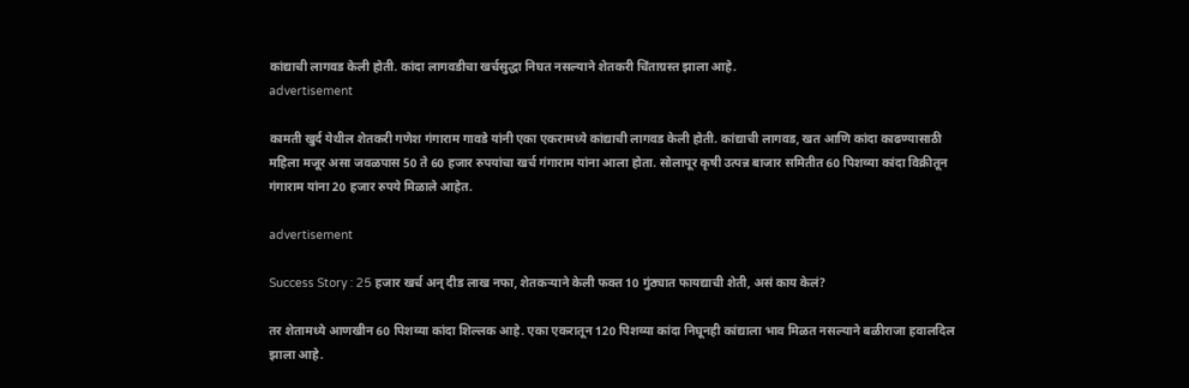कांद्याची लागवड केली होती. कांदा लागवडीचा खर्चसुद्धा निघत नसल्याने शेतकरी चिंताग्रस्त झाला आहे.
advertisement

कामती खुर्द येथील शेतकरी गणेश गंगाराम गावडे यांनी एका एकरामध्ये कांद्याची लागवड केली होती. कांद्याची लागवड, खत आणि कांदा काढण्यासाठी महिला मजूर असा जवळपास 50 ते 60 हजार रुपयांचा खर्च गंगाराम यांना आला होता. सोलापूर कृषी उत्पन्न बाजार समितीत 60 पिशव्या कांदा विक्रीतून गंगाराम यांना 20 हजार रुपये मिळाले आहेत.

advertisement

Success Story : 25 हजार खर्च अन् दीड लाख नफा, शेतकऱ्याने केली फक्त 10 गुंठ्यात फायद्याची शेती, असं काय केलं?

तर शेतामध्ये आणखीन 60 पिशव्या कांदा शिल्लक आहे. एका एकरातून 120 पिशव्या कांदा निघूनही कांद्याला भाव मिळत नसल्याने बळीराजा हवालदिल झाला आहे.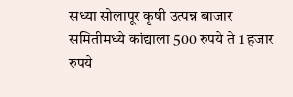सध्या सोलापूर कृषी उत्पन्न बाजार समितीमध्ये कांद्याला 500 रुपये ते 1 हजार रुपये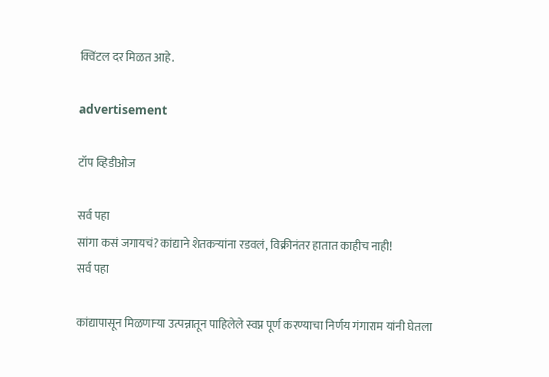क्विंटल दर मिळत आहे.

advertisement

टॉप व्हिडीओज

सर्व पहा
सांगा कसं जगायचं? कांद्याने शेतकऱ्यांना रडवलं, विक्रीनंतर हातात काहीच नाही!
सर्व पहा

कांद्यापासून मिळणाऱ्या उत्पन्नातून पाहिलेले स्वप्न पूर्ण करण्याचा निर्णय गंगाराम यांनी घेतला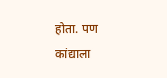होता. पण कांद्याला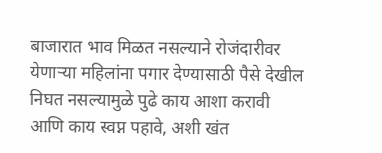बाजारात भाव मिळत नसल्याने रोजंदारीवर येणाऱ्या महिलांना पगार देण्यासाठी पैसे देखील निघत नसल्यामुळे पुढे काय आशा करावी आणि काय स्वप्न पहावे, अशी खंत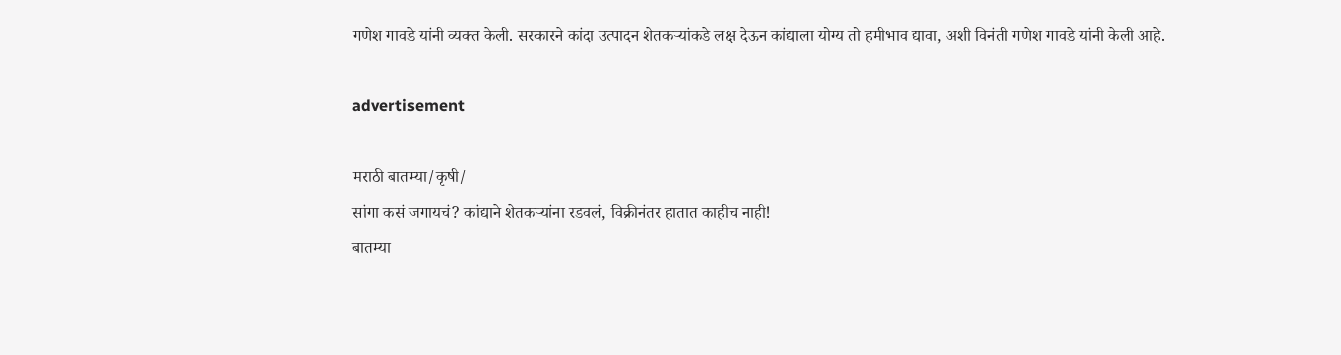गणेश गावडे यांनी व्यक्त केली. सरकारने कांदा उत्पादन शेतकऱ्यांकडे लक्ष देऊन कांद्याला योग्य तो हमीभाव द्यावा, अशी विनंती गणेश गावडे यांनी केली आहे.

advertisement

मराठी बातम्या/कृषी/
सांगा कसं जगायचं? कांद्याने शेतकऱ्यांना रडवलं, विक्रीनंतर हातात काहीच नाही!
बातम्या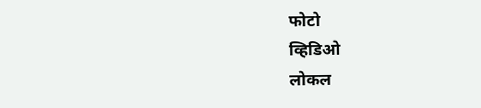फोटो
व्हिडिओ
लोकल